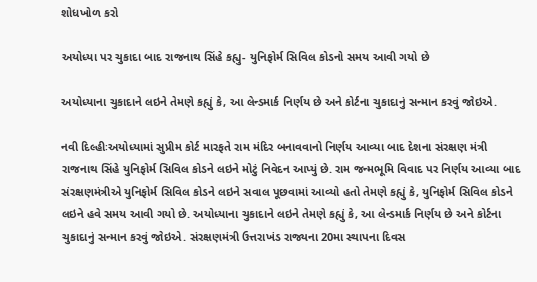શોધખોળ કરો

અયોધ્યા પર ચુકાદા બાદ રાજનાથ સિંહે કહ્યુ- યુનિફોર્મ સિવિલ કોડનો સમય આવી ગયો છે

અયોધ્યાના ચુકાદાને લઇને તેમણે કહ્યું કે, આ લેન્ડમાર્ક નિર્ણય છે અને કોર્ટના ચુકાદાનું સન્માન કરવું જોઇએ.

નવી દિલ્હીઃઅયોધ્યામાં સુપ્રીમ કોર્ટ મારફતે રામ મંદિર બનાવવાનો નિર્ણય આવ્યા બાદ દેશના સંરક્ષણ મંત્રી રાજનાથ સિંહે યુનિફોર્મ સિવિલ કોડને લઇને મોટું નિવેદન આપ્યું છે. રામ જન્મભૂમિ વિવાદ પર નિર્ણય આવ્યા બાદ સંરક્ષણમંત્રીએ યુનિફોર્મ સિવિલ કોડને લઇને સવાલ પૂછવામાં આવ્યો હતો તેમણે કહ્યું કે, યુનિફોર્મ સિવિલ કોડને લઇને હવે સમય આવી ગયો છે. અયોધ્યાના ચુકાદાને લઇને તેમણે કહ્યું કે, આ લેન્ડમાર્ક નિર્ણય છે અને કોર્ટના ચુકાદાનું સન્માન કરવું જોઇએ. સંરક્ષણમંત્રી ઉત્તરાખંડ રાજ્યના 20મા સ્થાપના દિવસ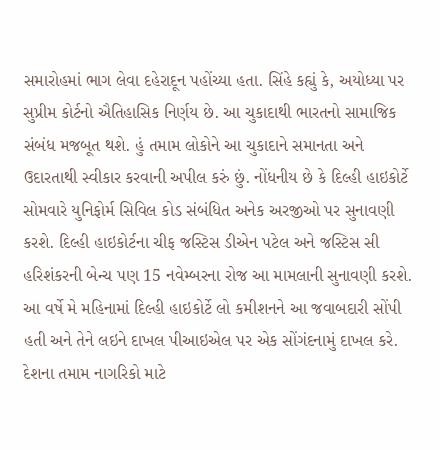સમારોહમાં ભાગ લેવા દહેરાદૂન પહોંચ્યા હતા. સિંહે કહ્યું કે, અયોધ્યા પર સુપ્રીમ કોર્ટનો ઐતિહાસિક નિર્ણય છે. આ ચુકાદાથી ભારતનો સામાજિક સંબંધ મજબૂત થશે. હું તમામ લોકોને આ ચુકાદાને સમાનતા અને ઉદારતાથી સ્વીકાર કરવાની અપીલ કરું છું. નોંધનીય છે કે દિલ્હી હાઇકોર્ટે સોમવારે યુનિફોર્મ સિવિલ કોડ સંબંધિત અનેક અરજીઓ પર સુનાવણી કરશે. દિલ્હી હાઇકોર્ટના ચીફ જસ્ટિસ ડીએન પટેલ અને જસ્ટિસ સી હરિશંકરની બેન્ચ પણ 15 નવેમ્બરના રોજ આ મામલાની સુનાવણી કરશે. આ વર્ષે મે મહિનામાં દિલ્હી હાઇકોર્ટે લો કમીશનને આ જવાબદારી સોંપી હતી અને તેને લઇને દાખલ પીઆઇએલ પર એક સોંગંદનામું દાખલ કરે. દેશના તમામ નાગરિકો માટે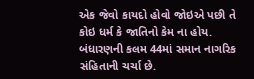એક જેવો કાયદો હોવો જોઇએ પછી તે કોઇ ધર્મ કે જાતિનો કેમ ના હોય. બંધારણની કલમ 44માં સમાન નાગરિક સંહિતાની ચર્ચા છે.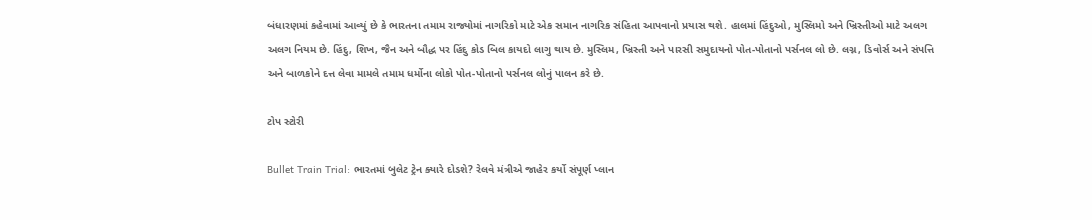બંધારણમાં કહેવામાં આવ્યું છે કે ભારતના તમામ રાજ્યોમાં નાગરિકો માટે એક સમાન નાગરિક સંહિતા આપવાનો પ્રયાસ થશે. હાલમાં હિંદુઓ, મુસ્લિમો અને ખ્રિસ્તીઓ માટે અલગ અલગ નિયમ છે. હિંદુ, શિખ, જૈન અને બૌદ્ધ પર હિંદુ કોડ બિલ કાયદો લાગુ થાય છે. મુસ્લિમ, ખ્રિસ્તી અને પારસી સમુદાયનો પોત-પોતાનો પર્સનલ લો છે. લગ્ન, ડિવોર્સ અને સંપત્તિ અને બાળકોને દત્ત લેવા મામલે તમામ ધર્મોના લોકો પોત-પોતાનો પર્સનલ લોનું પાલન કરે છે.

ટોપ સ્ટોરી

Bullet Train Trial: ભારતમાં બુલેટ ટ્રેન ક્યારે દોડશે? રેલવે મંત્રીએ જાહેર કર્યો સંપૂર્ણ પ્લાન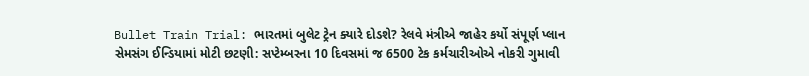Bullet Train Trial: ભારતમાં બુલેટ ટ્રેન ક્યારે દોડશે? રેલવે મંત્રીએ જાહેર કર્યો સંપૂર્ણ પ્લાન
સેમસંગ ઈન્ડિયામાં મોટી છટણી: સપ્ટેમ્બરના 10 દિવસમાં જ 6500 ટેક કર્મચારીઓએ નોકરી ગુમાવી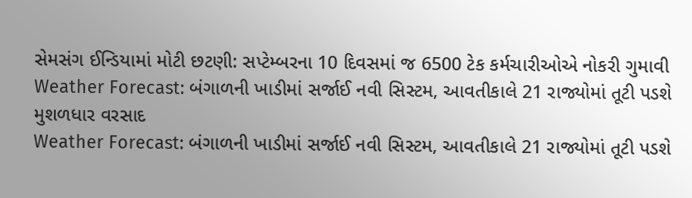સેમસંગ ઈન્ડિયામાં મોટી છટણી: સપ્ટેમ્બરના 10 દિવસમાં જ 6500 ટેક કર્મચારીઓએ નોકરી ગુમાવી
Weather Forecast: બંગાળની ખાડીમાં સર્જાઈ નવી સિસ્ટમ, આવતીકાલે 21 રાજ્યોમાં તૂટી પડશે મુશળધાર વરસાદ
Weather Forecast: બંગાળની ખાડીમાં સર્જાઈ નવી સિસ્ટમ, આવતીકાલે 21 રાજ્યોમાં તૂટી પડશે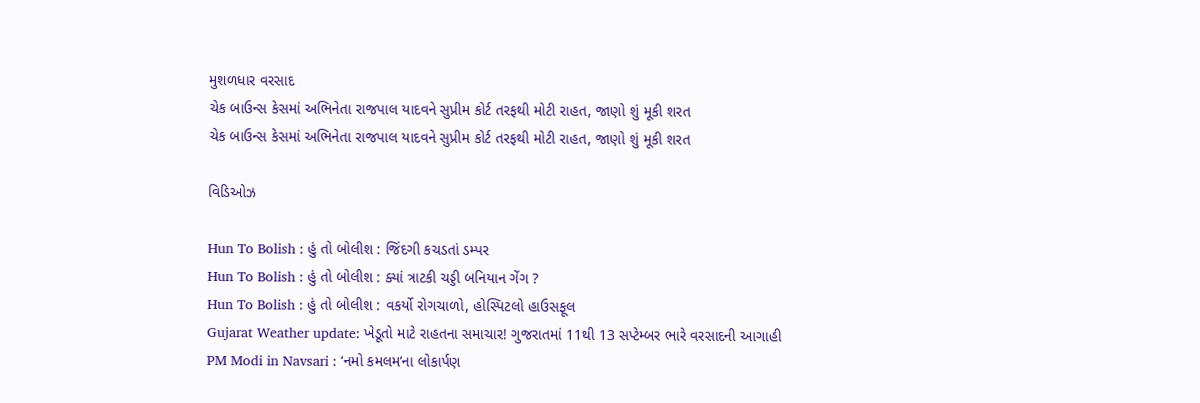મુશળધાર વરસાદ
ચેક બાઉન્સ કેસમાં અભિનેતા રાજપાલ યાદવને સુપ્રીમ કોર્ટ તરફથી મોટી રાહત, જાણો શું મૂકી શરત
ચેક બાઉન્સ કેસમાં અભિનેતા રાજપાલ યાદવને સુપ્રીમ કોર્ટ તરફથી મોટી રાહત, જાણો શું મૂકી શરત

વિડિઓઝ

Hun To Bolish : હું તો બોલીશ : જિંદગી કચડતાં ડમ્પર
Hun To Bolish : હું તો બોલીશ : ક્યાં ત્રાટકી ચડ્ડી બનિયાન ગેંગ ?
Hun To Bolish : હું તો બોલીશ : વકર્યો રોગચાળો, હોસ્પિટલો હાઉસફૂલ
Gujarat Weather update: ખેડૂતો માટે રાહતના સમાચાર! ગુજરાતમાં 11થી 13 સપ્ટેમ્બર ભારે વરસાદની આગાહી
PM Modi in Navsari : ‘નમો કમલમ’ના લોકાર્પણ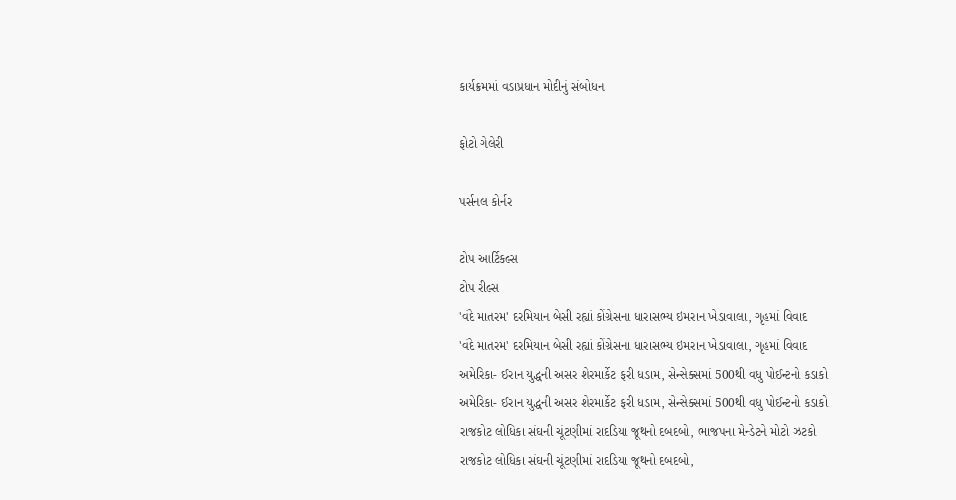કાર્યક્રમમાં વડાપ્રધાન મોદીનું સંબોધન

ફોટો ગેલેરી

પર્સનલ કોર્નર

ટોપ આર્ટિકલ્સ
ટોપ રીલ્સ
'વંદે માતરમ' દરમિયાન બેસી રહ્યાં કોંગ્રેસના ધારાસભ્ય ઇમરાન ખેડાવાલા, ગૃહમાં વિવાદ
'વંદે માતરમ' દરમિયાન બેસી રહ્યાં કોંગ્રેસના ધારાસભ્ય ઇમરાન ખેડાવાલા, ગૃહમાં વિવાદ
અમેરિકા- ઈરાન યુદ્ધની અસર શેરમાર્કેટ ફરી ધડામ, સેન્સેક્સમાં 500થી વધુ પોઈન્ટનો કડાકો
અમેરિકા- ઈરાન યુદ્ધની અસર શેરમાર્કેટ ફરી ધડામ, સેન્સેક્સમાં 500થી વધુ પોઈન્ટનો કડાકો
રાજકોટ લોધિકા સંઘની ચૂંટણીમાં રાદડિયા જૂથનો દબદબો, ભાજપના મેન્ડેટને મોટો ઝટકો
રાજકોટ લોધિકા સંઘની ચૂંટણીમાં રાદડિયા જૂથનો દબદબો,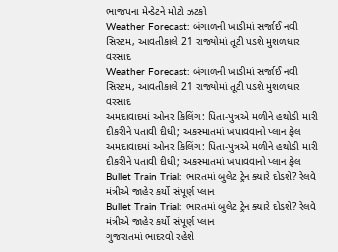ભાજપના મેન્ડેટને મોટો ઝટકો
Weather Forecast: બંગાળની ખાડીમાં સર્જાઈ નવી સિસ્ટમ, આવતીકાલે 21 રાજ્યોમાં તૂટી પડશે મુશળધાર વરસાદ
Weather Forecast: બંગાળની ખાડીમાં સર્જાઈ નવી સિસ્ટમ, આવતીકાલે 21 રાજ્યોમાં તૂટી પડશે મુશળધાર વરસાદ
અમદાવાદમાં ઓનર કિલિંગ: પિતા-પુત્રએ મળીને હથોડી મારી દીકરીને પતાવી દીધી; અકસ્માતમાં ખપાવવાનો પ્લાન ફેલ
અમદાવાદમાં ઓનર કિલિંગ: પિતા-પુત્રએ મળીને હથોડી મારી દીકરીને પતાવી દીધી; અકસ્માતમાં ખપાવવાનો પ્લાન ફેલ
Bullet Train Trial: ભારતમાં બુલેટ ટ્રેન ક્યારે દોડશે? રેલવે મંત્રીએ જાહેર કર્યો સંપૂર્ણ પ્લાન
Bullet Train Trial: ભારતમાં બુલેટ ટ્રેન ક્યારે દોડશે? રેલવે મંત્રીએ જાહેર કર્યો સંપૂર્ણ પ્લાન
ગુજરાતમાં ભાદરવો રહેશે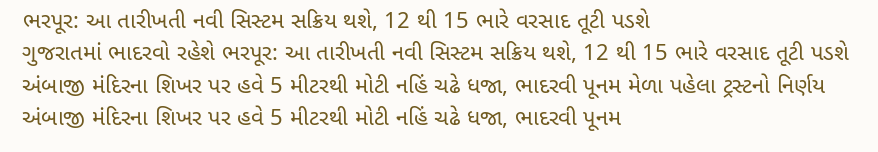ભરપૂર: આ તારીખતી નવી સિસ્ટમ સક્રિય થશે, 12 થી 15 ભારે વરસાદ તૂટી પડશે
ગુજરાતમાં ભાદરવો રહેશે ભરપૂર: આ તારીખતી નવી સિસ્ટમ સક્રિય થશે, 12 થી 15 ભારે વરસાદ તૂટી પડશે
અંબાજી મંદિરના શિખર પર હવે 5 મીટરથી મોટી નહિં ચઢે ધજા, ભાદરવી પૂનમ મેળા પહેલા ટ્રસ્ટનો નિર્ણય
અંબાજી મંદિરના શિખર પર હવે 5 મીટરથી મોટી નહિં ચઢે ધજા, ભાદરવી પૂનમ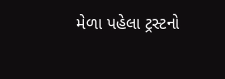મેળા પહેલા ટ્રસ્ટનો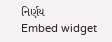નિર્ણય
Embed widget